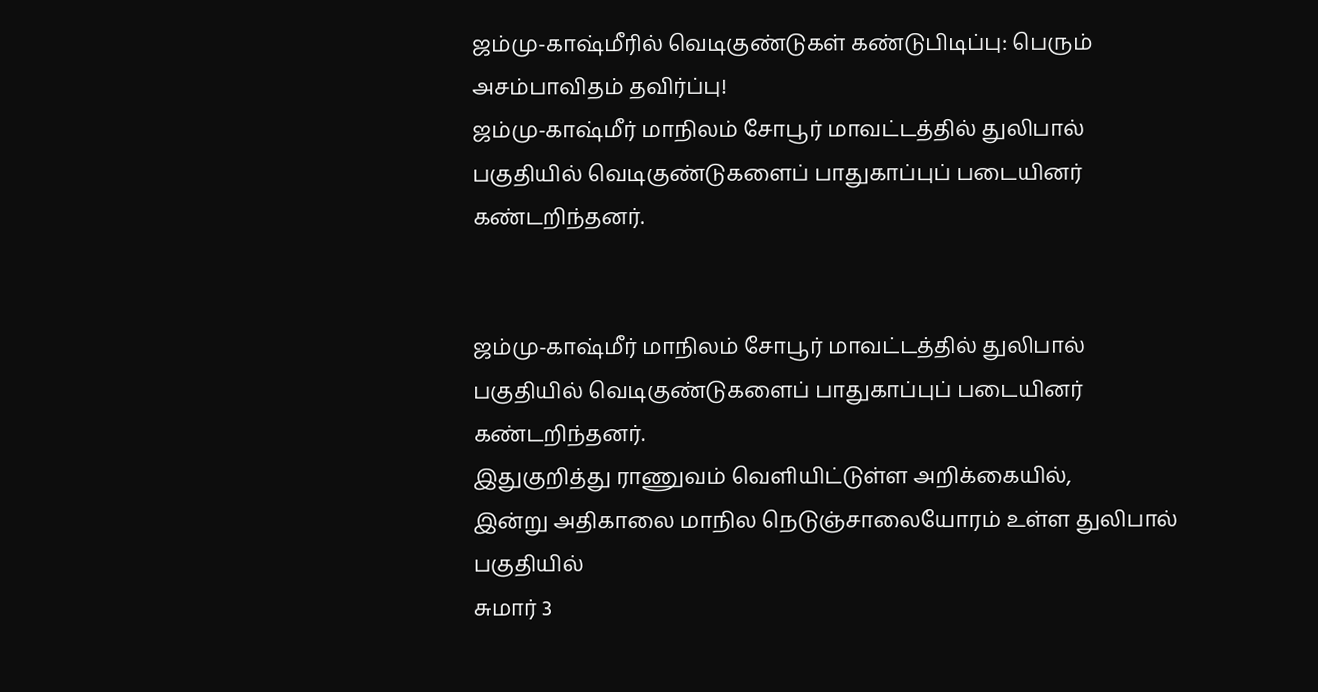ஜம்மு-காஷ்மீரில் வெடிகுண்டுகள் கண்டுபிடிப்பு: பெரும் அசம்பாவிதம் தவிர்ப்பு!
ஜம்மு-காஷ்மீர் மாநிலம் சோபூர் மாவட்டத்தில் துலிபால் பகுதியில் வெடிகுண்டுகளைப் பாதுகாப்புப் படையினர் கண்டறிந்தனர்.


ஜம்மு-காஷ்மீர் மாநிலம் சோபூர் மாவட்டத்தில் துலிபால் பகுதியில் வெடிகுண்டுகளைப் பாதுகாப்புப் படையினர் கண்டறிந்தனர்.
இதுகுறித்து ராணுவம் வெளியிட்டுள்ள அறிக்கையில்,
இன்று அதிகாலை மாநில நெடுஞ்சாலையோரம் உள்ள துலிபால் பகுதியில்
சுமார் 3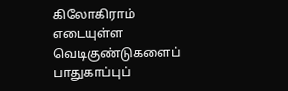கிலோகிராம் எடையுள்ள வெடிகுண்டுகளைப் பாதுகாப்புப்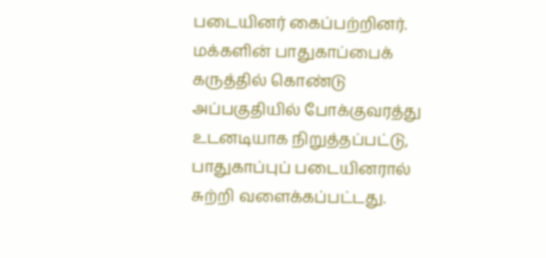படையினர் கைப்பற்றினர்.
மக்களின் பாதுகாப்பைக் கருத்தில் கொண்டு அப்பகுதியில் போக்குவரத்து உடனடியாக நிறுத்தப்பட்டு, பாதுகாப்புப் படையினரால் சுற்றி வளைக்கப்பட்டது.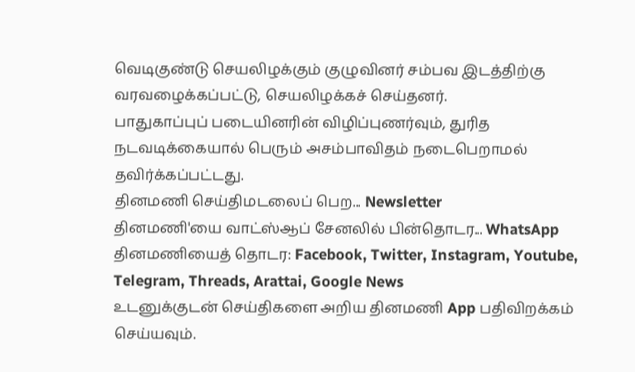வெடிகுண்டு செயலிழக்கும் குழுவினர் சம்பவ இடத்திற்கு வரவழைக்கப்பட்டு, செயலிழக்கச் செய்தனர்.
பாதுகாப்புப் படையினரின் விழிப்புணர்வும், துரித நடவடிக்கையால் பெரும் அசம்பாவிதம் நடைபெறாமல் தவிர்க்கப்பட்டது.
தினமணி செய்திமடலைப் பெற... Newsletter
தினமணி'யை வாட்ஸ்ஆப் சேனலில் பின்தொடர... WhatsApp
தினமணியைத் தொடர: Facebook, Twitter, Instagram, Youtube, Telegram, Threads, Arattai, Google News
உடனுக்குடன் செய்திகளை அறிய தினமணி App பதிவிறக்கம் செய்யவும்.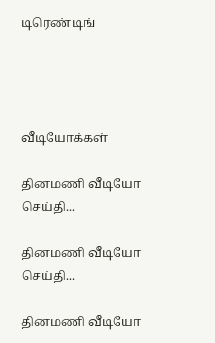டிரெண்டிங்




வீடியோக்கள்

தினமணி வீடியோ செய்தி...

தினமணி வீடியோ செய்தி...

தினமணி வீடியோ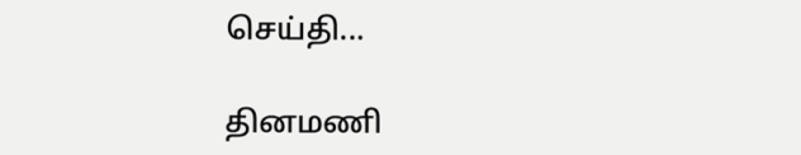செய்தி...

தினமணி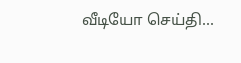வீடியோ செய்தி...